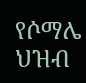የሶማሌ ህዝብ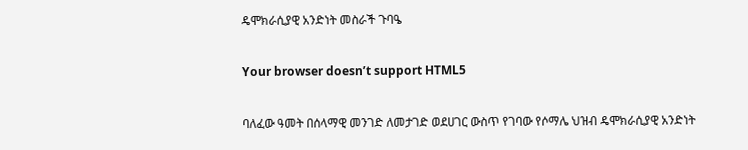ዴሞክራሲያዊ አንድነት መስራች ጉባዔ

Your browser doesn’t support HTML5

ባለፈው ዓመት በሰላማዊ መንገድ ለመታገድ ወደሀገር ውስጥ የገባው የሶማሌ ህዝብ ዴሞክራሲያዊ አንድነት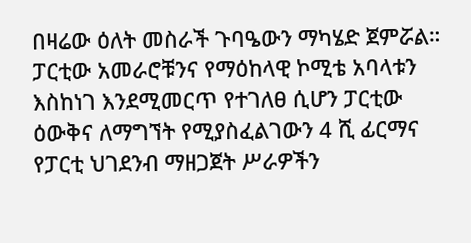በዛሬው ዕለት መስራች ጉባዔውን ማካሄድ ጀምሯል። ፓርቲው አመራሮቹንና የማዕከላዊ ኮሚቴ አባላቱን እስከነገ እንደሚመርጥ የተገለፀ ሲሆን ፓርቲው ዕውቅና ለማግኘት የሚያስፈልገውን 4 ሺ ፊርማና የፓርቲ ህገደንብ ማዘጋጀት ሥራዎችን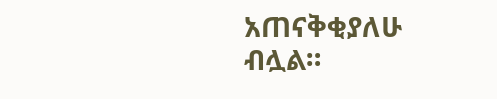አጠናቅቂያለሁ ብሏል።